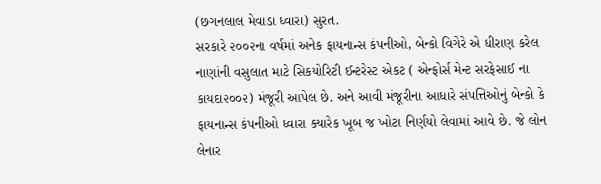(છગનલાલ મેવાડા ધ્વારા) સુરત.
સરકારે ૨૦૦૨ના વર્ષમાં અનેક ફાયનાન્સ કંપનીઓ, બેન્કો વિગેરે એ ધીરાણ કરેલ નાણાંની વસુલાત માટે સિકયોરિટી ઈન્ટરેસ્ટ એકટ ( એન્ફોર્સ મેન્ટ સરફેસાઈ ના કાયદા૨૦૦૨) મંજૂરી આપેલ છે. અને આવી મંજૂરીના આધારે સંપત્તિઓનું બેન્કો કે ફાયનાન્સ કંપનીઓ ધ્વારા ક્યારેક ખૂબ જ ખોટા નિર્ણયો લેવામાં આવે છે. જે લોન લેનાર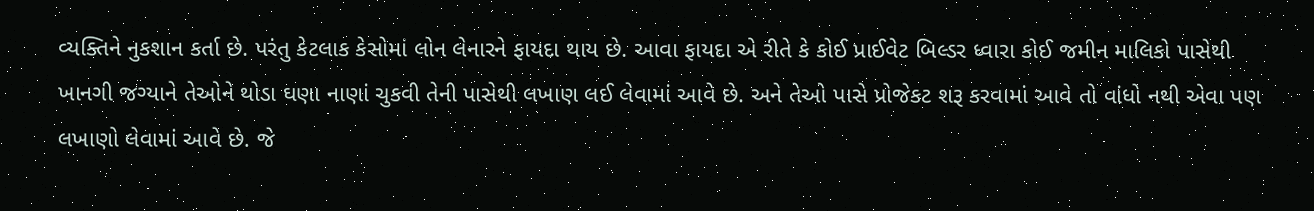વ્યક્તિને નુકશાન કર્તા છે. પરંતુ કેટલાક કેસોમાં લોન લેનારને ફાયદા થાય છે. આવા ફાયદા એ રીતે કે કોઈ પ્રાઈવેટ બિલ્ડર ધ્વારા કોઈ જમીન માલિકો પાસેથી ખાનગી જગ્યાને તેઓને થોડા ઘણા નાણાં ચુકવી તેની પાસેથી લખાણ લઈ લેવામાં આવે છે. અને તેઓ પાસે પ્રોજેકટ શરૂ કરવામાં આવે તો વાંધો નથી એવા પણ લખાણો લેવામાં આવે છે. જે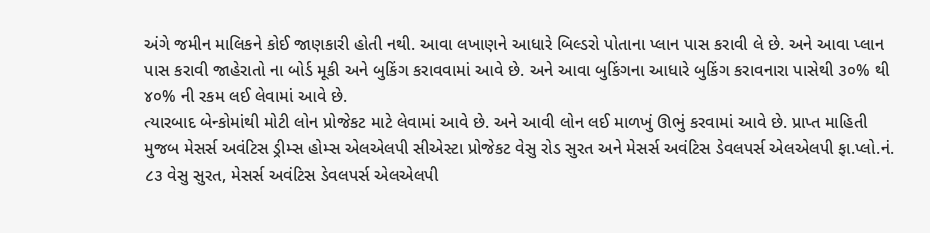અંગે જમીન માલિકને કોઈ જાણકારી હોતી નથી. આવા લખાણને આધારે બિલ્ડરો પોતાના પ્લાન પાસ કરાવી લે છે. અને આવા પ્લાન પાસ કરાવી જાહેરાતો ના બોર્ડ મૂકી અને બુકિંગ કરાવવામાં આવે છે. અને આવા બુકિંગના આધારે બુકિંગ કરાવનારા પાસેથી ૩૦% થી ૪૦% ની રકમ લઈ લેવામાં આવે છે.
ત્યારબાદ બેન્કોમાંથી મોટી લોન પ્રોજેકટ માટે લેવામાં આવે છે. અને આવી લોન લઈ માળખું ઊભું કરવામાં આવે છે. પ્રાપ્ત માહિતી મુજબ મેસર્સ અવંટિસ ડ્રીમ્સ હોમ્સ એલએલપી સીએસ્ટા પ્રોજેકટ વેસુ રોડ સુરત અને મેસર્સ અવંટિસ ડેવલપર્સ એલએલપી ફા.પ્લો.નં. ૮૩ વેસુ સુરત, મેસર્સ અવંટિસ ડેવલપર્સ એલએલપી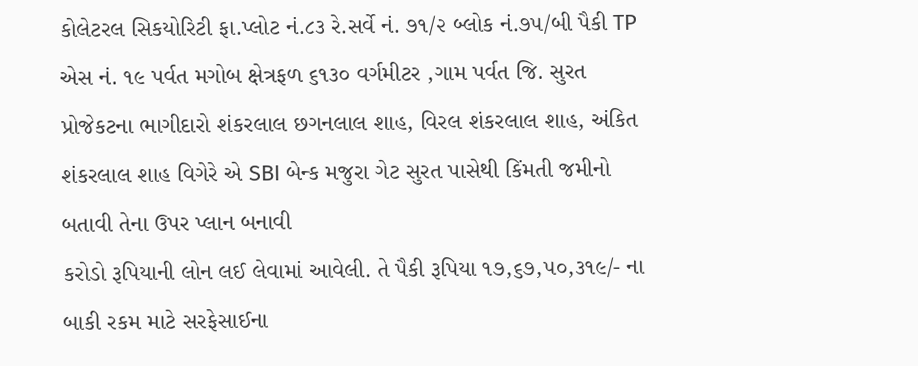કોલેટરલ સિકયોરિટી ફા.પ્લોટ નં.૮૩ રે.સર્વે નં. ૭૧/૨ બ્લોક નં.૭૫/બી પૈકી TP એસ નં. ૧૯ પર્વત મગોબ ક્ષેત્રફળ ૬૧૩૦ વર્ગમીટર ,ગામ પર્વત જિ. સુરત પ્રોજેકટના ભાગીદારો શંકરલાલ છગનલાલ શાહ, વિરલ શંકરલાલ શાહ, અંકિત શંકરલાલ શાહ વિગેરે એ SBI બેન્ક મજુરા ગેટ સુરત પાસેથી કિંમતી જમીનો બતાવી તેના ઉપર પ્લાન બનાવી
કરોડો રૂપિયાની લોન લઈ લેવામાં આવેલી. તે પૈકી રૂપિયા ૧૭,૬૭,૫૦,૩૧૯/- ના બાકી રકમ માટે સરફેસાઈના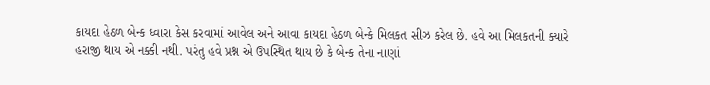કાયદા હેઠળ બેન્ક ધ્વારા કેસ કરવામાં આવેલ અને આવા કાયદા હેઠળ બેન્કે મિલકત સીઝ કરેલ છે. હવે આ મિલકતની ક્યારે હરાજી થાય એ નક્કી નથી. પરંતુ હવે પ્રશ્ન એ ઉપસ્થિત થાય છે કે બેન્ક તેના નાણાં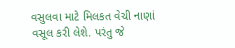વસુલવા માટે મિલકત વેચી નાણાં વસૂલ કરી લેશે. પરંતુ જે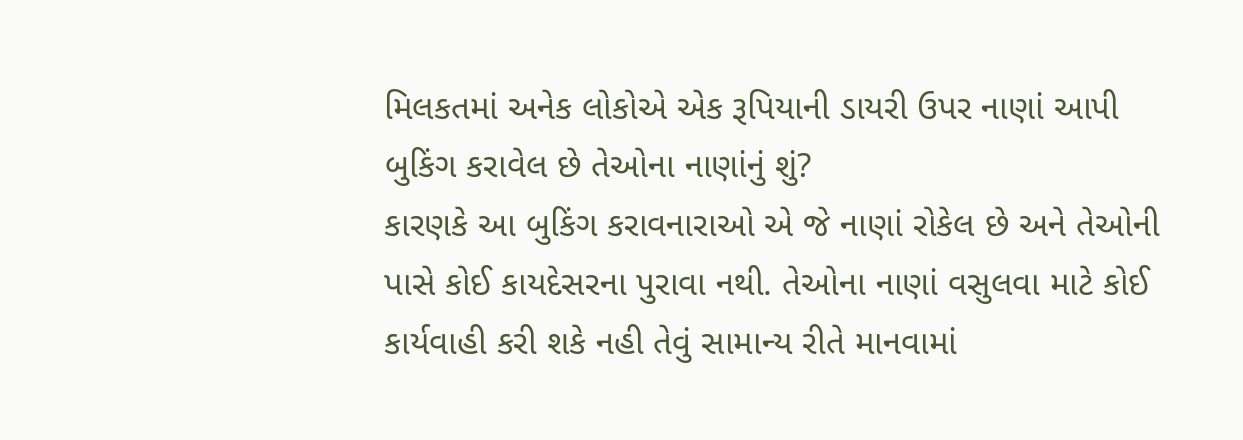મિલકતમાં અનેક લોકોએ એક રૂપિયાની ડાયરી ઉપર નાણાં આપી બુકિંગ કરાવેલ છે તેઓના નાણાંનું શું?
કારણકે આ બુકિંગ કરાવનારાઓ એ જે નાણાં રોકેલ છે અને તેઓની પાસે કોઈ કાયદેસરના પુરાવા નથી. તેઓના નાણાં વસુલવા માટે કોઈ કાર્યવાહી કરી શકે નહી તેવું સામાન્ય રીતે માનવામાં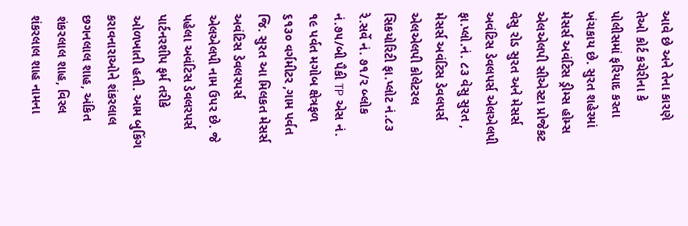આવે છે અને તેના કારણે તેઓ કોર્ટ કચેરીના કે પોલીસમાં ફરિયાદ કરતા ખંચકાય છે. સુરત શહેરમાં મેસર્સ અવંટિસ ડ્રીમ્સ હોમ્સ એલએલપી સીએસ્ટા પ્રોજેકટ વેસુ રોડ સુરત અને મેસર્સ અવંટિસ ડેવલપર્સ એલએલપી ફા.પ્લો.નં. ૮૩ વેસુ સુરત , મેસર્સ અવંટિસ ડેવલપર્સ એલએલપી કોલેટરલ સિકયોરિટી ફા.પ્લોટ નં.૮૩ રે.સર્વે નં. ૭૧/૨ બ્લોક નં.૭૫/બી પૈકી TP એસ નં. ૧૯ પર્વત મગોબ ક્ષેત્રફળ ૬૧૩૦ વર્ગમીટર ,ગામ પર્વત જિ. સુરત આ મિલકત મેસર્સ અવંટિસ ડેવલરપર્સ એલએલપી નામ ઉપર છે. જે પહેલા અવંટિસ ડેવલરપર્સ પાર્ટનરશીપ ફર્મ તરીકે ઓળખાતી હતી. આમ બુકિંગ કરાવનારાઓને શંકરલાલ છગનલાલ શાહ, અંકિત શંકરલાલ શાહ, વિરલ શંકરલાલ શાહ નામના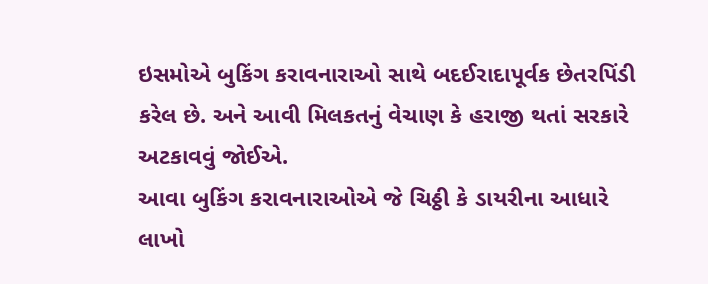ઇસમોએ બુકિંગ કરાવનારાઓ સાથે બદઈરાદાપૂર્વક છેતરપિંડી કરેલ છે. અને આવી મિલકતનું વેચાણ કે હરાજી થતાં સરકારે અટકાવવું જોઈએ.
આવા બુકિંગ કરાવનારાઓએ જે ચિઠ્ઠી કે ડાયરીના આધારે લાખો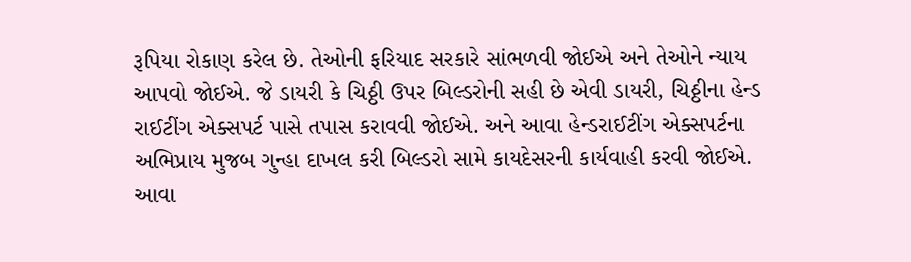રૂપિયા રોકાણ કરેલ છે. તેઓની ફરિયાદ સરકારે સાંભળવી જોઈએ અને તેઓને ન્યાય આપવો જોઈએ. જે ડાયરી કે ચિઠ્ઠી ઉપર બિલ્ડરોની સહી છે એવી ડાયરી, ચિઠ્ઠીના હેન્ડ રાઈટીંગ એક્સપર્ટ પાસે તપાસ કરાવવી જોઈએ. અને આવા હેન્ડરાઈટીંગ એક્સપર્ટના અભિપ્રાય મુજબ ગુન્હા દાખલ કરી બિલ્ડરો સામે કાયદેસરની કાર્યવાહી કરવી જોઈએ. આવા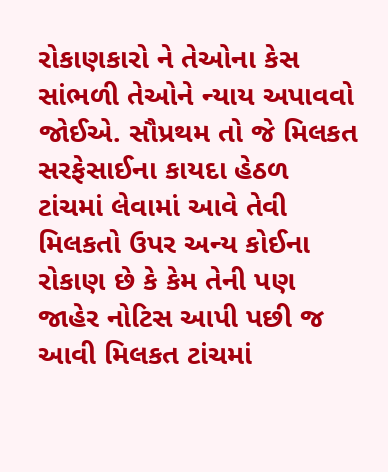રોકાણકારો ને તેઓના કેસ સાંભળી તેઓને ન્યાય અપાવવો જોઈએ. સૌપ્રથમ તો જે મિલકત સરફેસાઈના કાયદા હેઠળ ટાંચમાં લેવામાં આવે તેવી મિલકતો ઉપર અન્ય કોઈના રોકાણ છે કે કેમ તેની પણ જાહેર નોટિસ આપી પછી જ આવી મિલકત ટાંચમાં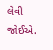લેવી જોઈએ.